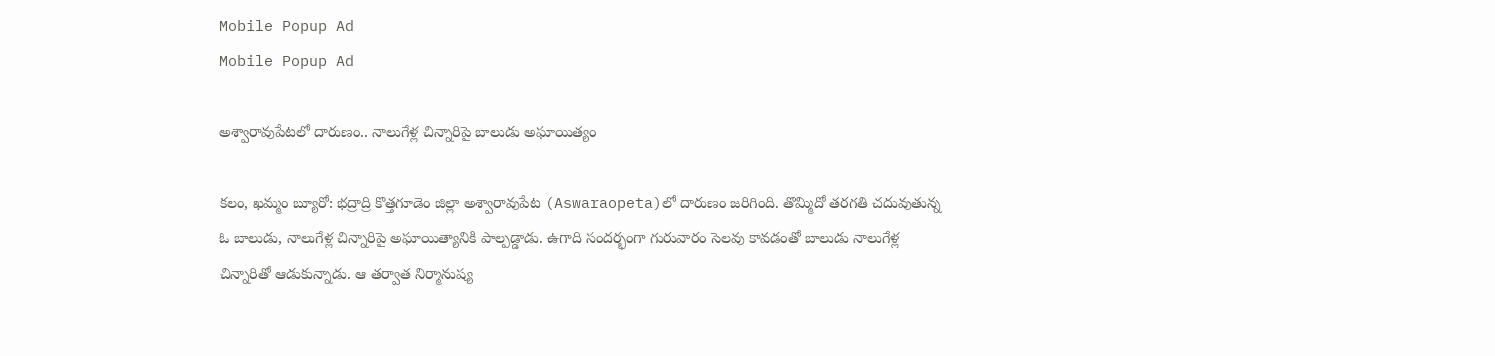Mobile Popup Ad
Mobile Popup Ad

అశ్వారావుపేటలో దారుణం.. నాలుగేళ్ల చిన్నారిపై బాలుడు అఘాయిత్యం

కలం, ఖమ్మం బ్యూరో: భద్రాద్రి కొత్తగూడెం జిల్లా అశ్వారావుపేట (Aswaraopeta)లో దారుణం జరిగింది. తొమ్మిదో తరగతి చదువుతున్న ఓ బాలుడు, నాలుగేళ్ల చిన్నారిపై అఘాయిత్యానికి పాల్పడ్డాడు. ఉగాది సందర్భంగా గురువారం సెలవు కావడంతో బాలుడు నాలుగేళ్ల చిన్నారితో ఆడుకున్నాడు. ఆ తర్వాత నిర్మానుష్య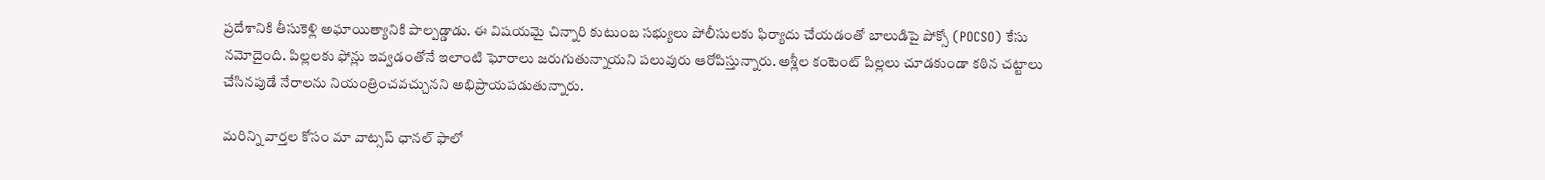ప్రదేశానికి తీసుకెళ్లి అఘాయిత్యానికి పాల్పడ్డాడు. ఈ విషయమై చిన్నారి కుటుంబ సభ్యులు పోలీసులకు ఫిర్యాదు చేయడంతో బాలుడిపై పోక్సో (POCSO) కేసు నమోదైంది. పిల్లలకు ఫోన్లు ఇవ్వడంతోనే ఇలాంటి ఘోరాలు జరుగుతున్నాయని పలువురు ఆరోపిస్తున్నారు. అశ్లీల కంటెంట్ పిల్లలు చూడకుండా కఠిన చట్టాలు చేసినపుడే నేరాలను నియంత్రించవచ్చునని అభిప్రాయపడుతున్నారు.

మ‌రిన్ని వార్త‌ల కోసం మా వాట్స‌ప్ ఛాన‌ల్ ఫాలో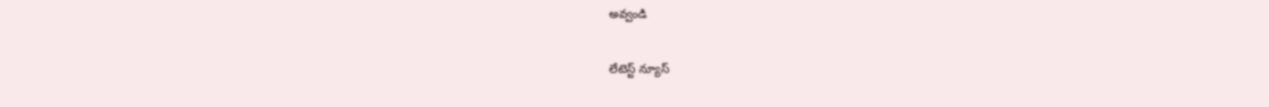అవ్వండి

లేటెస్ట్ న్యూస్‌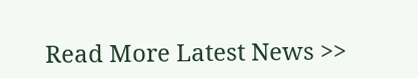Read More Latest News >>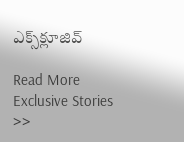ఎక్స్‌క్లూజివ్‌

Read More Exclusive Stories >>